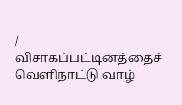/
விசாகப்பட்டினத்தைச் வெளிநாட்டு வாழ்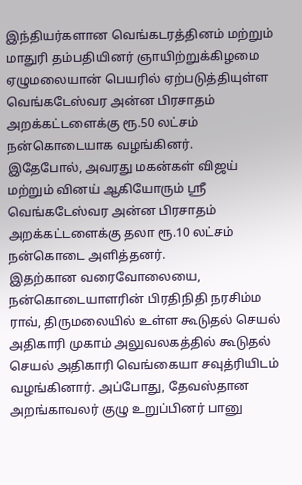இந்தியர்களான வெங்கடரத்தினம் மற்றும் மாதுரி தம்பதியினர் ஞாயிற்றுக்கிழமை ஏழுமலையான் பெயரில் ஏற்படுத்தியுள்ள வெங்கடேஸ்வர அன்ன பிரசாதம் அறக்கட்டளைக்கு ரூ.50 லட்சம் நன்கொடையாக வழங்கினர்.
இதேபோல், அவரது மகன்கள் விஜய் மற்றும் வினய் ஆகியோரும் ஸ்ரீ வெங்கடேஸ்வர அன்ன பிரசாதம் அறக்கட்டளைக்கு தலா ரூ.10 லட்சம் நன்கொடை அளித்தனர்.
இதற்கான வரைவோலையை, நன்கொடையாளரின் பிரதிநிதி நரசிம்ம ராவ், திருமலையில் உள்ள கூடுதல் செயல் அதிகாரி முகாம் அலுவலகத்தில் கூடுதல் செயல் அதிகாரி வெங்கையா சவுத்ரியிடம் வழங்கினார். அப்போது, தேவஸ்தான அறங்காவலர் குழு உறுப்பினர் பானு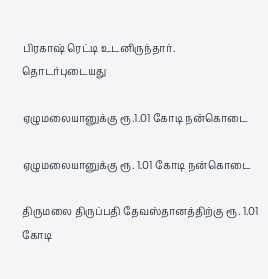பிரகாஷ் ரெட்டி உடனிருந்தார்.
தொடர்புடையது

ஏழுமலையானுக்கு ரூ.1.01 கோடி நன்கொடை

ஏழுமலையானுக்கு ரூ. 1.01 கோடி நன்கொடை

திருமலை திருப்பதி தேவஸ்தானத்திற்கு ரூ. 1.01 கோடி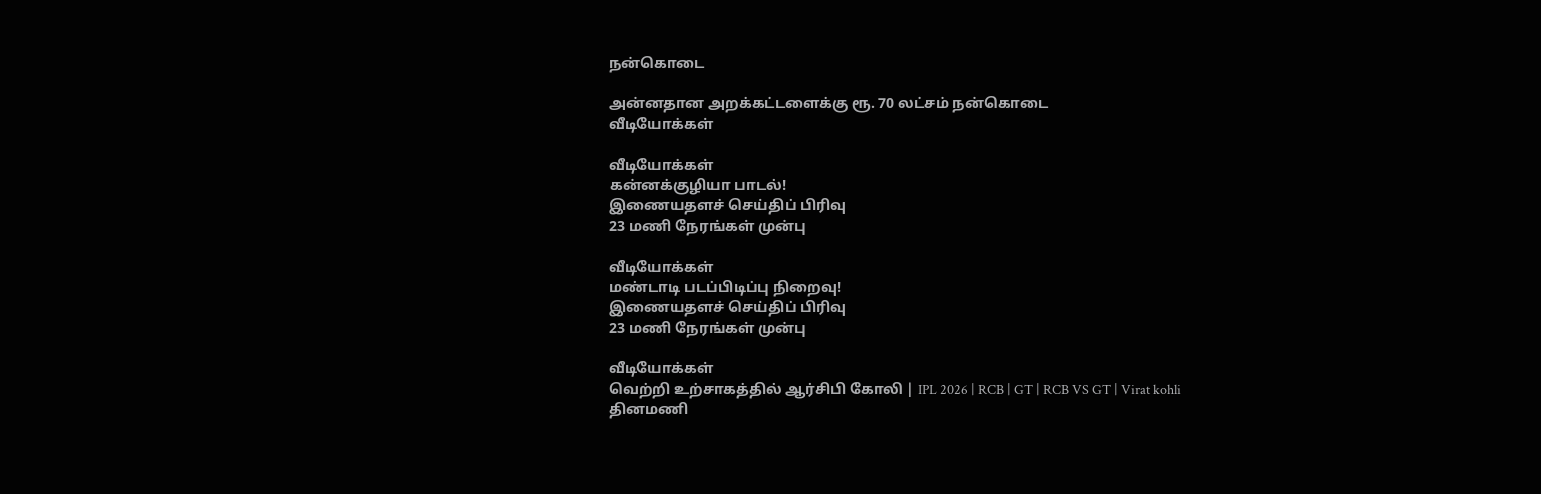நன்கொடை

அன்னதான அறக்கட்டளைக்கு ரூ. 70 லட்சம் நன்கொடை
வீடியோக்கள்

வீடியோக்கள்
கன்னக்குழியா பாடல்!
இணையதளச் செய்திப் பிரிவு
23 மணி நேரங்கள் முன்பு

வீடியோக்கள்
மண்டாடி படப்பிடிப்பு நிறைவு!
இணையதளச் செய்திப் பிரிவு
23 மணி நேரங்கள் முன்பு

வீடியோக்கள்
வெற்றி உற்சாகத்தில் ஆர்சிபி கோலி | IPL 2026 | RCB | GT | RCB VS GT | Virat kohli
தினமணி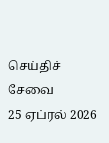செய்திச் சேவை
25 ஏப்ரல் 2026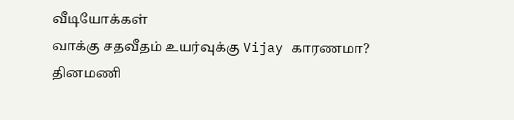வீடியோக்கள்
வாக்கு சதவீதம் உயர்வுக்கு Vijay காரணமா?
தினமணி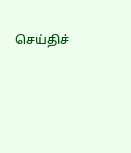செய்திச்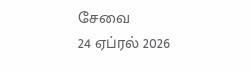சேவை
24 ஏப்ரல் 2026